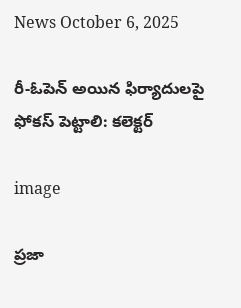News October 6, 2025

రీ-ఓపెన్ అయిన ఫిర్యాదులపై ఫోకస్ పెట్టాలి: కలెక్టర్

image

ప్రజా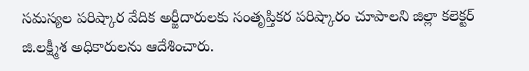సమస్యల పరిష్కార వేదిక అర్జీదారులకు సంతృప్తికర పరిష్కారం చూపాలని జిల్లా కలెక్టర్ జి.లక్ష్మీశ అధికారులను ఆదేశించారు.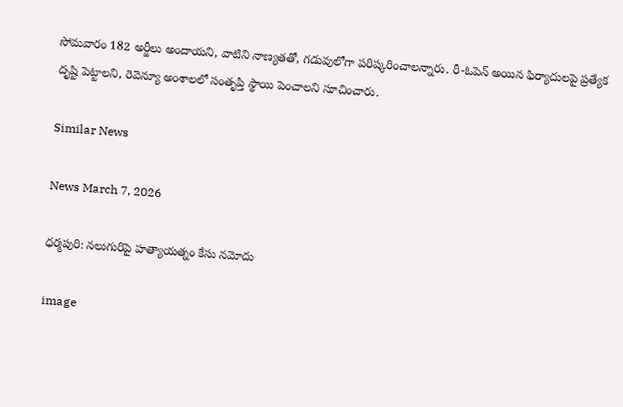సోమవారం 182 అర్జీలు అందాయని, వాటిని నాణ్యతతో, గడువులోగా పరిష్కరించాలన్నారు. రీ-ఓపెన్ అయిన ఫిర్యాదులపై ప్రత్యేక దృష్టి పెట్టాలని, రెవెన్యూ అంశాలలో సంతృప్తి స్థాయి పెంచాలని సూచించారు.

Similar News

News March 7, 2026

ధర్మపురి: నలుగురిపై హత్యాయత్నం కేసు నమోదు

image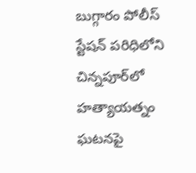బుగ్గారం పోలీస్ స్టేషన్ పరిధిలోని చిన్నపూర్‌లో హత్యాయత్నం ఘటనపై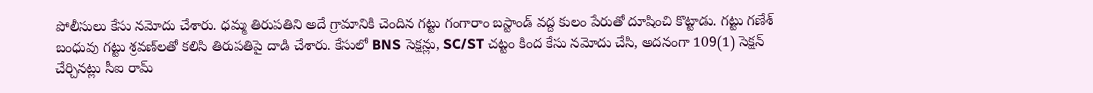పోలీసులు కేసు నమోదు చేశారు. ధమ్మ తిరుపతిని అదే గ్రామానికి చెందిన గట్టు గంగారాం బస్టాండ్ వద్ద కులం పేరుతో దూషించి కొట్టాడు. గట్టు గణేశ్ బంధువు గట్టు శ్రవణ్‌లతో కలిసి తిరుపతిపై దాడి చేశారు. కేసులో BNS సెక్షన్లు, SC/ST చట్టం కింద కేసు నమోదు చేసి, అదనంగా 109(1) సెక్షన్ చేర్చినట్లు సీఐ రామ్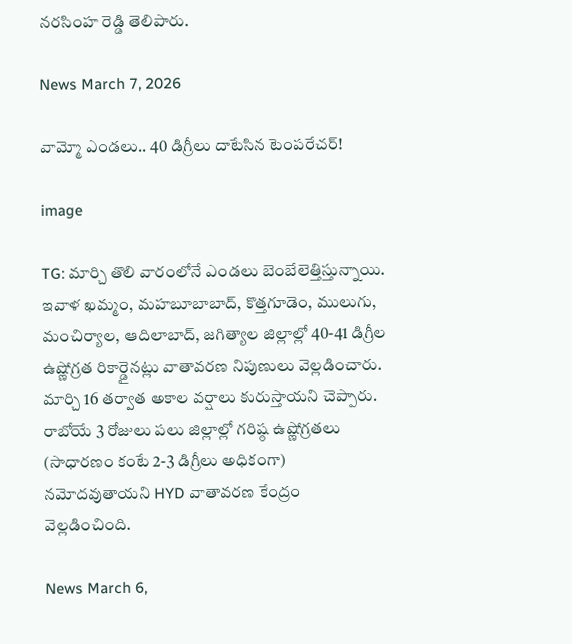నరసింహ రెడ్డి తెలిపారు.

News March 7, 2026

వామ్మో ఎండలు.. 40 డిగ్రీలు దాటేసిన టెంపరేచర్!

image

TG: మార్చి తొలి వారంలోనే ఎండలు బెంబేలెత్తిస్తున్నాయి. ఇవాళ ఖమ్మం, మహబూబాబాద్, కొత్తగూడెం, ములుగు, మంచిర్యాల, ఆదిలాబాద్, జగిత్యాల జిల్లాల్లో 40-41 డిగ్రీల ఉష్ణోగ్రత రికార్డైనట్లు వాతావరణ నిపుణులు వెల్లడించారు. మార్చి 16 తర్వాత అకాల వర్షాలు కురుస్తాయని చెప్పారు. రాబోయే 3 రోజులు పలు జిల్లాల్లో గరిష్ఠ ఉష్ణోగ్రతలు (సాధారణం కంటే 2-3 డిగ్రీలు అధికంగా) నమోదవుతాయని HYD వాతావరణ కేంద్రం వెల్లడించింది.

News March 6,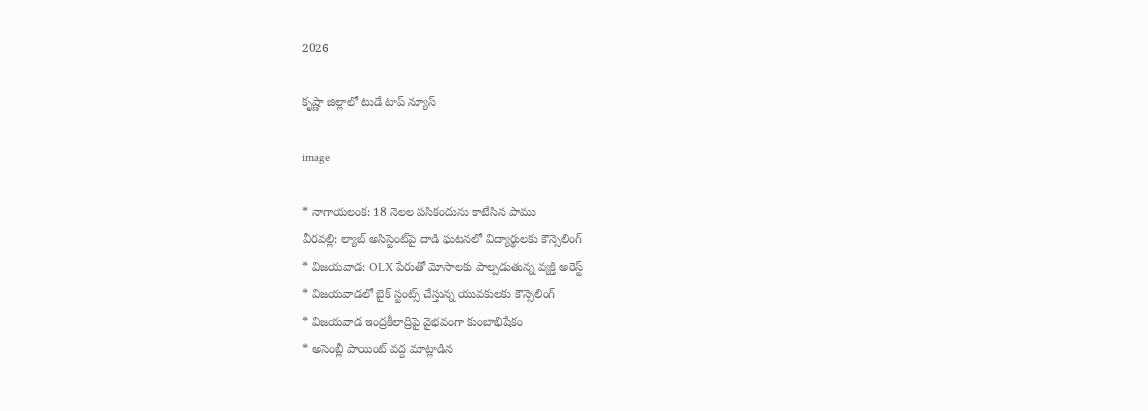2026

కృష్ణా జిల్లాలో టుడే టాప్ న్యూస్

image

* నాగాయలంక: 18 నెలల పసికందును కాటేసిన పాము
వీరవల్లి: ల్యాబ్ అసిస్టెంట్‌పై దాడి ఘటనలో విద్యార్థులకు కౌన్సెలింగ్
* విజయవాడ: OLX పేరుతో మోసాలకు పాల్పడుతున్న వ్యక్తి అరెస్ట్
* విజయవాడలో బైక్ స్టంట్స్ చేస్తున్న యువకులకు కౌన్సెలింగ్
* విజయవాడ ఇంద్రకీలాద్రిపై వైభవంగా కుంబాభిషేకం
* అసెంబ్లీ పాయింట్ వద్ద మాట్లాడిన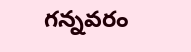గన్నవరం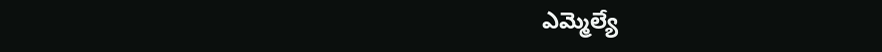ఎమ్మెల్యే